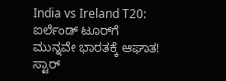India vs Ireland T20: ಐರ್ಲೆಂಡ್ ಟೂರ್‌ಗೆ ಮುನ್ನವೇ ಭಾರತಕ್ಕೆ ಆಘಾತ! ಸ್ಟಾರ್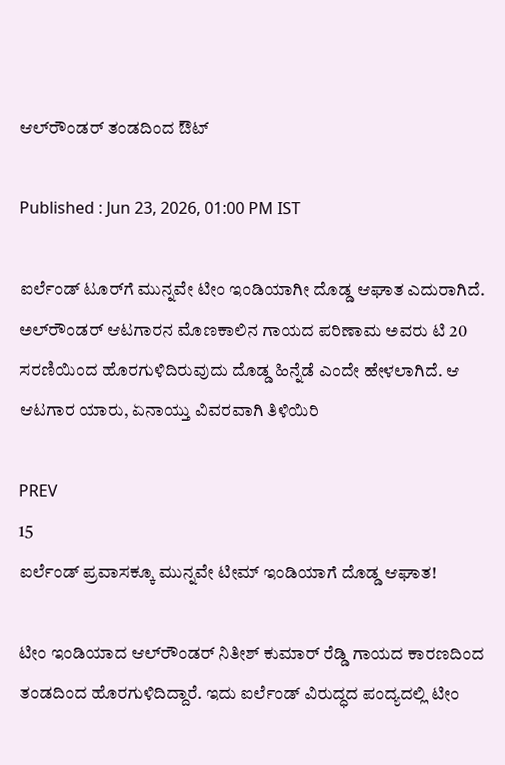ಆಲ್‌ರೌಂಡರ್ ತಂಡದಿಂದ ಔಟ್

Published : Jun 23, 2026, 01:00 PM IST

ಐರ್ಲೆಂಡ್‌ ಟೂರ್‌ಗೆ ಮುನ್ನವೇ ಟೀಂ ಇಂಡಿಯಾಗೀ ದೊಡ್ಡ ಆಘಾತ ಎದುರಾಗಿದೆ. ಅಲ್‌ರೌಂಡರ್‌ ಆಟಗಾರನ ಮೊಣಕಾಲಿನ ಗಾಯದ ಪರಿಣಾಮ ಅವರು ಟಿ 20 ಸರಣಿಯಿಂದ ಹೊರಗುಳಿದಿರುವುದು ದೊಡ್ಡ ಹಿನ್ನೆಡೆ ಎಂದೇ ಹೇಳಲಾಗಿದೆ. ಆ ಆಟಗಾರ ಯಾರು, ಏನಾಯ್ತು ವಿವರವಾಗಿ ತಿಳಿಯಿರಿ

PREV
15
ಐರ್ಲೆಂಡ್‌ ಪ್ರವಾಸಕ್ಕೂ ಮುನ್ನವೇ ಟೀಮ್ ಇಂಡಿಯಾಗೆ ದೊಡ್ಡ ಆಘಾತ!

ಟೀಂ ಇಂಡಿಯಾದ ಆಲ್‌ರೌಂಡರ್ ನಿತೀಶ್ ಕುಮಾರ್ ರೆಡ್ಡಿ ಗಾಯದ ಕಾರಣದಿಂದ ತಂಡದಿಂದ ಹೊರಗುಳಿದಿದ್ದಾರೆ. ಇದು ಐರ್ಲೆಂಡ್ ವಿರುದ್ಧದ ಪಂದ್ಯದಲ್ಲಿ ಟೀಂ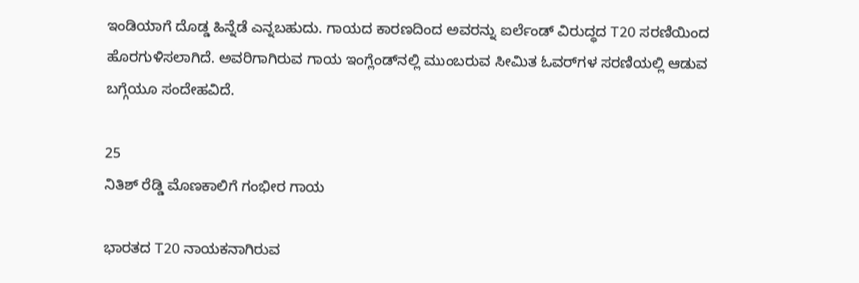ಇಂಡಿಯಾಗೆ ದೊಡ್ಡ ಹಿನ್ನೆಡೆ ಎನ್ನಬಹುದು. ಗಾಯದ ಕಾರಣದಿಂದ ಅವರನ್ನು ಐರ್ಲೆಂಡ್ ವಿರುದ್ಧದ T20 ಸರಣಿಯಿಂದ ಹೊರಗುಳಿಸಲಾಗಿದೆ. ಅವರಿಗಾಗಿರುವ ಗಾಯ ಇಂಗ್ಲೆಂಡ್‌ನಲ್ಲಿ ಮುಂಬರುವ ಸೀಮಿತ ಓವರ್‌ಗಳ ಸರಣಿಯಲ್ಲಿ ಆಡುವ ಬಗ್ಗೆಯೂ ಸಂದೇಹವಿದೆ.

25
ನಿತಿಶ್ ರೆಡ್ಡಿ ಮೊಣಕಾಲಿಗೆ ಗಂಭೀರ ಗಾಯ

ಭಾರತದ T20 ನಾಯಕನಾಗಿರುವ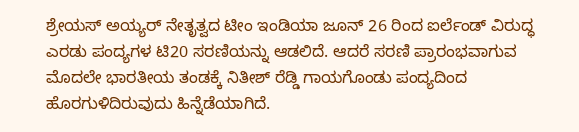ಶ್ರೇಯಸ್‌ ಅಯ್ಯರ್ ನೇತೃತ್ವದ ಟೀಂ ಇಂಡಿಯಾ ಜೂನ್ 26 ರಿಂದ ಐರ್ಲೆಂಡ್ ವಿರುದ್ಧ ಎರಡು ಪಂದ್ಯಗಳ ಟಿ20 ಸರಣಿಯನ್ನು ಆಡಲಿದೆ. ಆದರೆ ಸರಣಿ ಪ್ರಾರಂಭವಾಗುವ ಮೊದಲೇ ಭಾರತೀಯ ತಂಡಕ್ಕೆ ನಿತೀಶ್ ರೆಡ್ಡಿ ಗಾಯಗೊಂಡು ಪಂದ್ಯದಿಂದ ಹೊರಗುಳಿದಿರುವುದು ಹಿನ್ನೆಡೆಯಾಗಿದೆ.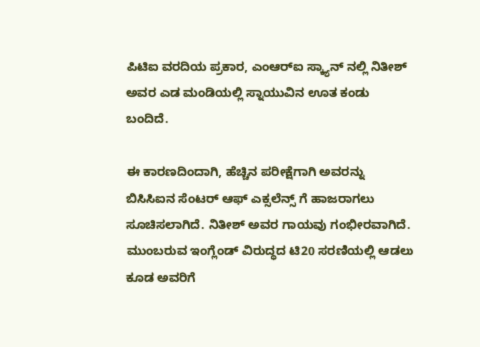ಪಿಟಿಐ ವರದಿಯ ಪ್ರಕಾರ, ಎಂಆರ್‌ಐ ಸ್ಕ್ಯಾನ್ ನಲ್ಲಿ ನಿತೀಶ್ ಅವರ ಎಡ ಮಂಡಿಯಲ್ಲಿ ಸ್ನಾಯುವಿನ ಊತ ಕಂಡು ಬಂದಿದೆ.

ಈ ಕಾರಣದಿಂದಾಗಿ, ಹೆಚ್ಚಿನ ಪರೀಕ್ಷೆಗಾಗಿ ಅವರನ್ನು ಬಿಸಿಸಿಐನ ಸೆಂಟರ್ ಆಫ್ ಎಕ್ಸಲೆನ್ಸ್‌ ಗೆ ಹಾಜರಾಗಲು ಸೂಚಿಸಲಾಗಿದೆ. ನಿತೀಶ್ ಅವರ ಗಾಯವು ಗಂಭೀರವಾಗಿದೆ. ಮುಂಬರುವ ಇಂಗ್ಲೆಂಡ್ ವಿರುದ್ಧದ ಟಿ20 ಸರಣಿಯಲ್ಲಿ ಆಡಲು ಕೂಡ ಅವರಿಗೆ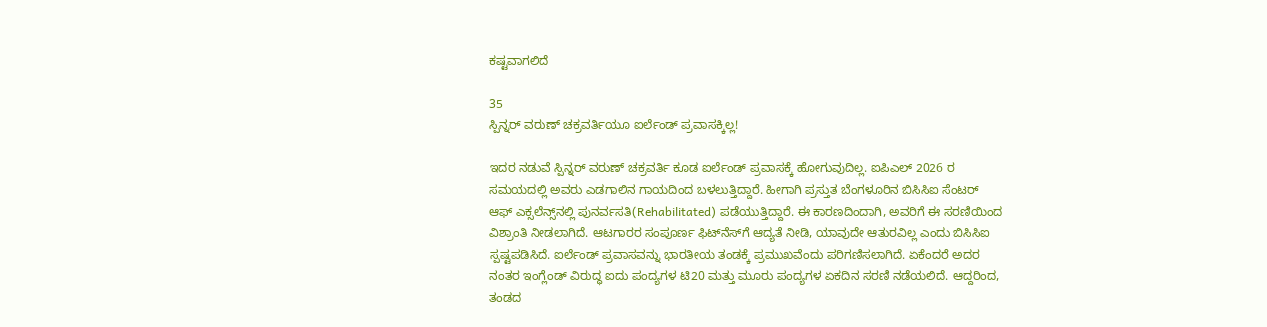ಕಷ್ಟವಾಗಲಿದೆ

35
ಸ್ಪಿನ್ನರ್ ವರುಣ್ ಚಕ್ರವರ್ತಿಯೂ ಐರ್ಲೆಂಡ್ ಪ್ರವಾಸಕ್ಕಿಲ್ಲ!

ಇದರ ನಡುವೆ ಸ್ಪಿನ್ನರ್ ವರುಣ್ ಚಕ್ರವರ್ತಿ ಕೂಡ ಐರ್ಲೆಂಡ್ ಪ್ರವಾಸಕ್ಕೆ ಹೋಗುವುದಿಲ್ಲ. ಐಪಿಎಲ್ 2026 ರ ಸಮಯದಲ್ಲಿ ಅವರು ಎಡಗಾಲಿನ ಗಾಯದಿಂದ ಬಳಲುತ್ತಿದ್ದಾರೆ. ಹೀಗಾಗಿ ಪ್ರಸ್ತುತ ಬೆಂಗಳೂರಿನ ಬಿಸಿಸಿಐ ಸೆಂಟರ್ ಆಫ್ ಎಕ್ಸಲೆನ್ಸ್‌ನಲ್ಲಿ ಪುನರ್ವಸತಿ(Rehabilitated) ಪಡೆಯುತ್ತಿದ್ದಾರೆ. ಈ ಕಾರಣದಿಂದಾಗಿ, ಅವರಿಗೆ ಈ ಸರಣಿಯಿಂದ ವಿಶ್ರಾಂತಿ ನೀಡಲಾಗಿದೆ. ಆಟಗಾರರ ಸಂಪೂರ್ಣ ಫಿಟ್‌ನೆಸ್‌ಗೆ ಆದ್ಯತೆ ನೀಡಿ, ಯಾವುದೇ ಆತುರವಿಲ್ಲ ಎಂದು ಬಿಸಿಸಿಐ ಸ್ಪಷ್ಟಪಡಿಸಿದೆ. ಐರ್ಲೆಂಡ್ ಪ್ರವಾಸವನ್ನು ಭಾರತೀಯ ತಂಡಕ್ಕೆ ಪ್ರಮುಖವೆಂದು ಪರಿಗಣಿಸಲಾಗಿದೆ. ಏಕೆಂದರೆ ಅದರ ನಂತರ ಇಂಗ್ಲೆಂಡ್ ವಿರುದ್ಧ ಐದು ಪಂದ್ಯಗಳ ಟಿ20 ಮತ್ತು ಮೂರು ಪಂದ್ಯಗಳ ಏಕದಿನ ಸರಣಿ ನಡೆಯಲಿದೆ. ಆದ್ದರಿಂದ, ತಂಡದ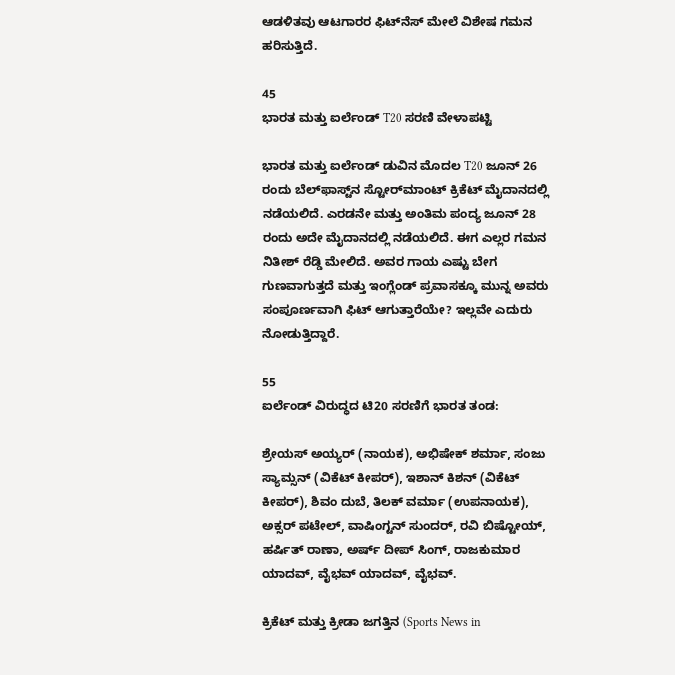ಆಡಳಿತವು ಆಟಗಾರರ ಫಿಟ್‌ನೆಸ್ ಮೇಲೆ ವಿಶೇಷ ಗಮನ ಹರಿಸುತ್ತಿದೆ.

45
ಭಾರತ ಮತ್ತು ಐರ್ಲೆಂಡ್ T20 ಸರಣಿ ವೇಳಾಪಟ್ಟಿ

ಭಾರತ ಮತ್ತು ಐರ್ಲೆಂಡ್ ಡುವಿನ ಮೊದಲ T20 ಜೂನ್ 26 ರಂದು ಬೆಲ್‌ಫಾಸ್ಟ್‌ನ ಸ್ಟೋರ್‌ಮಾಂಟ್ ಕ್ರಿಕೆಟ್ ಮೈದಾನದಲ್ಲಿ ನಡೆಯಲಿದೆ. ಎರಡನೇ ಮತ್ತು ಅಂತಿಮ ಪಂದ್ಯ ಜೂನ್ 28 ರಂದು ಅದೇ ಮೈದಾನದಲ್ಲಿ ನಡೆಯಲಿದೆ. ಈಗ ಎಲ್ಲರ ಗಮನ ನಿತೀಶ್ ರೆಡ್ಡಿ ಮೇಲಿದೆ. ಅವರ ಗಾಯ ಎಷ್ಟು ಬೇಗ ಗುಣವಾಗುತ್ತದೆ ಮತ್ತು ಇಂಗ್ಲೆಂಡ್ ಪ್ರವಾಸಕ್ಕೂ ಮುನ್ನ ಅವರು ಸಂಪೂರ್ಣವಾಗಿ ಫಿಟ್ ಆಗುತ್ತಾರೆಯೇ? ಇಲ್ಲವೇ ಎದುರು ನೋಡುತ್ತಿದ್ದಾರೆ.

55
ಐರ್ಲೆಂಡ್ ವಿರುದ್ಧದ ಟಿ20 ಸರಣಿಗೆ ಭಾರತ ತಂಡ:

ಶ್ರೇಯಸ್‌ ಅಯ್ಯರ್ (ನಾಯಕ), ಅಭಿಷೇಕ್ ಶರ್ಮಾ, ಸಂಜು ಸ್ಯಾಮ್ಸನ್ (ವಿಕೆಟ್ ಕೀಪರ್), ಇಶಾನ್ ಕಿಶನ್ (ವಿಕೆಟ್ ಕೀಪರ್), ಶಿವಂ ದುಬೆ, ತಿಲಕ್ ವರ್ಮಾ (ಉಪನಾಯಕ), ಅಕ್ಸರ್ ಪಟೇಲ್, ವಾಷಿಂಗ್ಟನ್ ಸುಂದರ್, ರವಿ ಬಿಷ್ಟೋಯ್, ಹರ್ಷಿತ್ ರಾಣಾ, ಅರ್ಷ್‌ ದೀಪ್ ಸಿಂಗ್, ರಾಜಕುಮಾರ ಯಾದವ್, ವೈಭವ್ ಯಾದವ್, ವೈಭವ್.

ಕ್ರಿಕೆಟ್ ಮತ್ತು ಕ್ರೀಡಾ ಜಗತ್ತಿನ (Sports News in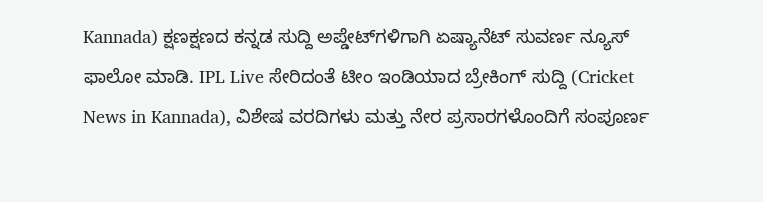Kannada) ಕ್ಷಣಕ್ಷಣದ ಕನ್ನಡ ಸುದ್ದಿ ಅಪ್ಡೇಟ್‌ಗಳಿಗಾಗಿ ಏಷ್ಯಾನೆಟ್ ಸುವರ್ಣ ನ್ಯೂಸ್‌ ಫಾಲೋ ಮಾಡಿ. IPL Live ಸೇರಿದಂತೆ ಟೀಂ ಇಂಡಿಯಾದ ಬ್ರೇಕಿಂಗ್ ಸುದ್ದಿ (Cricket News in Kannada), ವಿಶೇಷ ವರದಿಗಳು ಮತ್ತು ನೇರ ಪ್ರಸಾರಗಳೊಂದಿಗೆ ಸಂಪೂರ್ಣ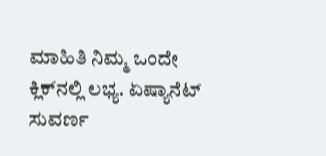ಮಾಹಿತಿ ನಿಮ್ಮ ಒಂದೇ ಕ್ಲಿಕ್‌ನಲ್ಲಿ ಲಭ್ಯ. ಏಷ್ಯಾನೆಟ್ ಸುವರ್ಣ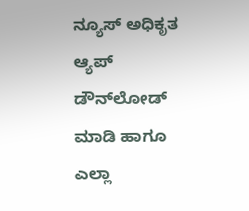ನ್ಯೂಸ್ ಅಧಿಕೃತ ಆ್ಯಪ್ ಡೌನ್‌ಲೋಡ್ ಮಾಡಿ ಹಾಗೂ ಎಲ್ಲಾ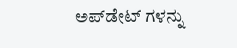ಅಪ್‌ಡೇಟ್ ಗಳನ್ನು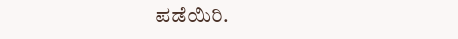ಪಡೆಯಿರಿ.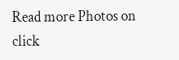Read more Photos on
click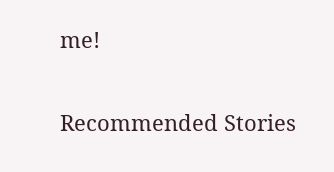me!

Recommended Stories